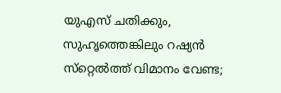യുഎസ് ചതിക്കും, സുഹൃത്തെങ്കിലും റഷ്യൻ സ്‌റ്റെൽത്ത് വിമാനം വേണ്ട;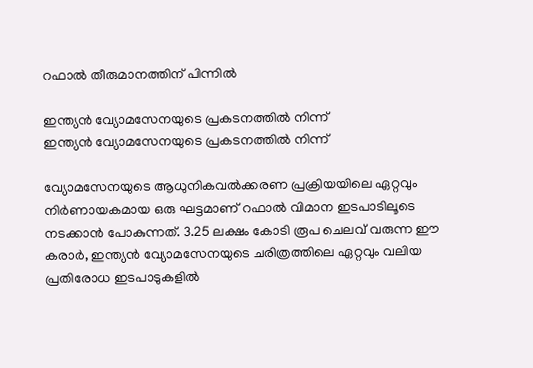റഫാൽ തീരുമാനത്തിന് പിന്നിൽ

ഇന്ത്യൻ വ്യോമസേനയുടെ പ്രകടനത്തിൽ നിന്ന്
ഇന്ത്യൻ വ്യോമസേനയുടെ പ്രകടനത്തിൽ നിന്ന്

വ്യോമസേനയുടെ ആധുനികവൽക്കരണ പ്രക്രിയയിലെ ഏറ്റവും നിർണായകമായ ഒരു ഘട്ടമാണ് റഫാൽ വിമാന ഇടപാടിലൂടെ നടക്കാൻ പോകുന്നത്. 3.25 ലക്ഷം കോടി രൂപ ചെലവ് വരുന്ന ഈ കരാർ, ഇന്ത്യൻ വ്യോമസേനയുടെ ചരിത്രത്തിലെ ഏറ്റവും വലിയ പ്രതിരോധ ഇടപാടുകളിൽ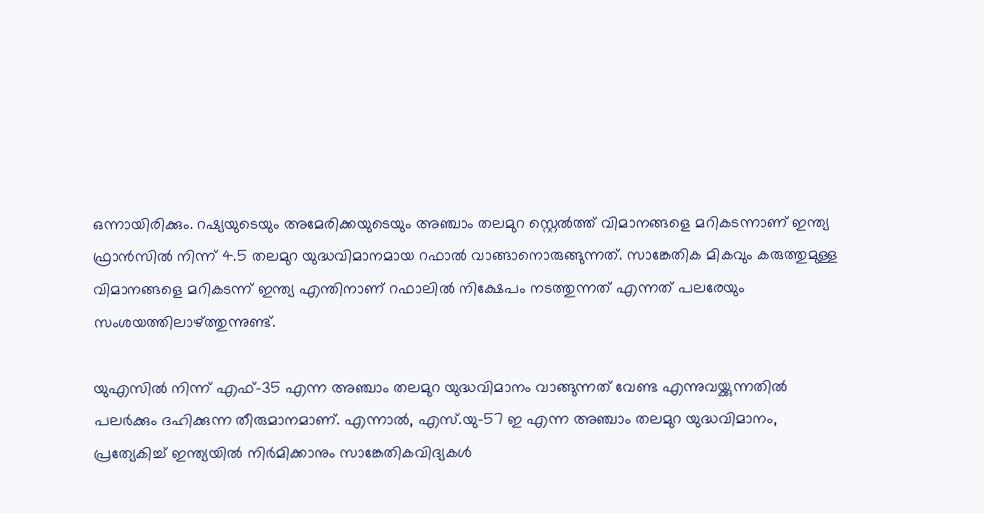ഒന്നായിരിക്കും. റഷ്യയുടെയും അമേരിക്കയുടെയും അഞ്ചാം തലമുറ സ്റ്റെൽത്ത് വിമാനങ്ങളെ മറികടന്നാണ് ഇന്ത്യ ഫ്രാൻസിൽ നിന്ന് 4.5 തലമുറ യുദ്ധവിമാനമായ റഫാൽ വാങ്ങാനൊരുങ്ങുന്നത്. സാങ്കേതിക മികവും കരുത്തുമുള്ള വിമാനങ്ങളെ മറികടന്ന് ഇന്ത്യ എന്തിനാണ് റഫാലിൽ നിക്ഷേപം നടത്തുന്നത് എന്നത് പലരേയും സംശയത്തിലാഴ്ത്തുന്നുണ്ട്.

യുഎസിൽ നിന്ന് എഫ്-35 എന്ന അഞ്ചാം തലമുറ യുദ്ധവിമാനം വാങ്ങുന്നത് വേണ്ട എന്നുവയ്ക്കുന്നതിൽ പലർക്കും ദഹിക്കുന്ന തീരുമാനമാണ്. എന്നാൽ, എസ്.യു-57 ഇ എന്ന അഞ്ചാം തലമുറ യുദ്ധവിമാനം, പ്രത്യേകിച്ച് ഇന്ത്യയിൽ നിർമിക്കാനും സാങ്കേതികവിദ്യകൾ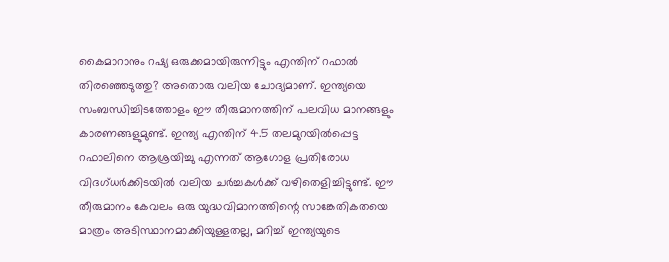കൈമാറാനും റഷ്യ ഒരുക്കമായിരുന്നിട്ടും എന്തിന് റഫാൽ തിരഞ്ഞെടുത്തു? അതൊരു വലിയ ചോദ്യമാണ്. ഇന്ത്യയെ സംബന്ധിച്ചിടത്തോളം ഈ തീരുമാനത്തിന് പലവിധ മാനങ്ങളും കാരണങ്ങളുമുണ്ട്. ഇന്ത്യ എന്തിന് 4.5 തലമുറയിൽപ്പെട്ട റഫാലിനെ ആശ്രയിച്ചു എന്നത് ആഗോള പ്രതിരോധ വിദഗ്ധർക്കിടയിൽ വലിയ ചർച്ചകൾക്ക് വഴിതെളിച്ചിട്ടുണ്ട്. ഈ തീരുമാനം കേവലം ഒരു യുദ്ധവിമാനത്തിന്റെ സാങ്കേതികതയെ മാത്രം അടിസ്ഥാനമാക്കിയുള്ളതല്ല, മറിച്ച് ഇന്ത്യയുടെ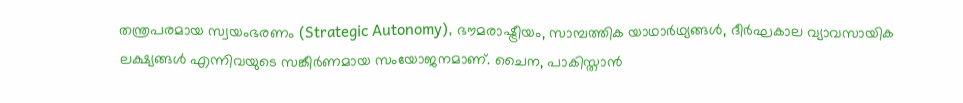തന്ത്രപരമായ സ്വയംഭരണം (Strategic Autonomy), ഭൗമരാഷ്ട്രീയം, സാമ്പത്തിക യാഥാർഥ്യങ്ങൾ, ദീർഘകാല വ്യാവസായിക ലക്ഷ്യങ്ങൾ എന്നിവയുടെ സങ്കീർണമായ സംയോജനമാണ്. ചൈന, പാകിസ്താൻ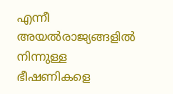എന്നീ അയൽരാജ്യങ്ങളിൽ നിന്നുള്ള ഭീഷണികളെ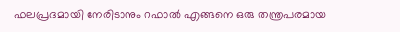ഫലപ്രദമായി നേരിടാനും റഫാൽ എങ്ങനെ ഒരു തന്ത്രപരമായ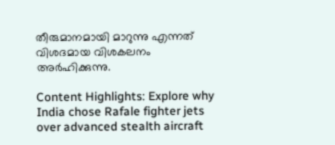തീരുമാനമായി മാറുന്നു എന്നത് വിശദമായ വിശകലനം അർഹിക്കുന്നു.

Content Highlights: Explore why India chose Rafale fighter jets over advanced stealth aircraft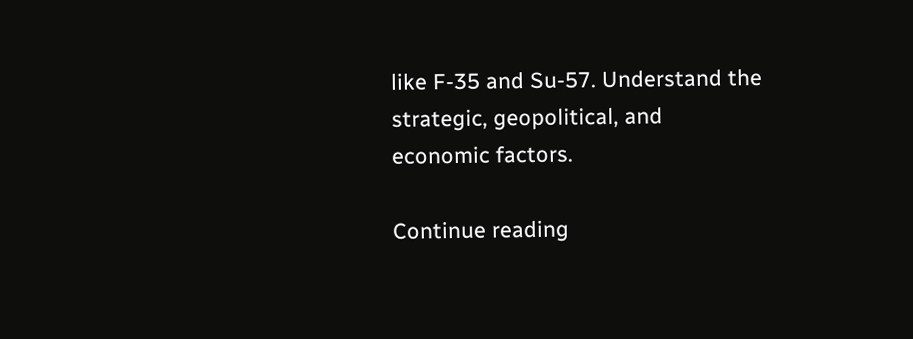like F-35 and Su-57. Understand the strategic, geopolitical, and economic factors.

Continue reading